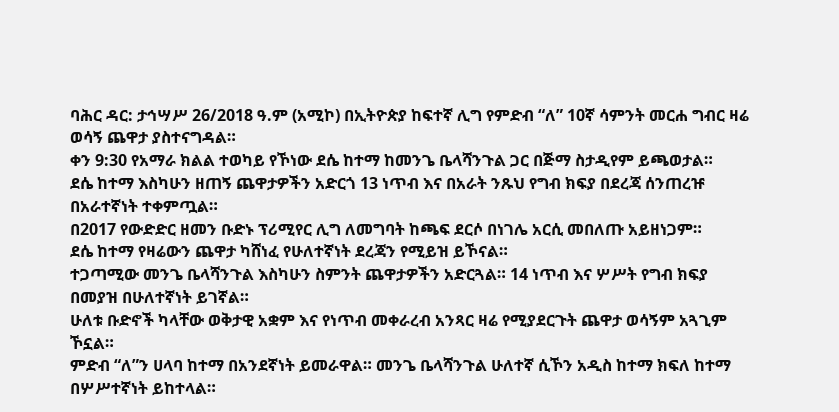ባሕር ዳር: ታኅሣሥ 26/2018 ዓ.ም (አሚኮ) በኢትዮጵያ ከፍተኛ ሊግ የምድብ “ለ” 10ኛ ሳምንት መርሐ ግብር ዛሬ ወሳኝ ጨዋታ ያስተናግዳል።
ቀን 9:30 የአማራ ክልል ተወካይ የኾነው ደሴ ከተማ ከመንጌ ቤላሻንጉል ጋር በጅማ ስታዲየም ይጫወታል።
ደሴ ከተማ እስካሁን ዘጠኝ ጨዋታዎችን አድርጎ 13 ነጥብ እና በአራት ንጹህ የግብ ክፍያ በደረጃ ሰንጠረዡ በአራተኛነት ተቀምጧል።
በ2017 የውድድር ዘመን ቡድኑ ፕሪሚየር ሊግ ለመግባት ከጫፍ ደርሶ በነገሌ አርሲ መበለጡ አይዘነጋም።
ደሴ ከተማ የዛሬውን ጨዋታ ካሸነፈ የሁለተኛነት ደረጃን የሚይዝ ይኾናል።
ተጋጣሚው መንጌ ቤላሻንጉል እስካሁን ስምንት ጨዋታዎችን አድርጓል። 14 ነጥብ እና ሦሥት የግብ ክፍያ በመያዝ በሁለተኛነት ይገኛል።
ሁለቱ ቡድኖች ካላቸው ወቅታዊ አቋም እና የነጥብ መቀራረብ አንጻር ዛሬ የሚያደርጉት ጨዋታ ወሳኝም አጓጊም ኾኗል።
ምድብ “ለ”ን ሀላባ ከተማ በአንደኛነት ይመራዋል። መንጌ ቤላሻንጉል ሁለተኛ ሲኾን አዲስ ከተማ ክፍለ ከተማ በሦሥተኛነት ይከተላል።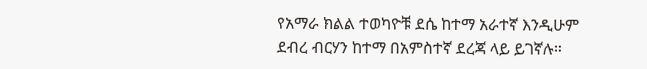የአማራ ክልል ተወካዮቹ ደሴ ከተማ አራተኛ እንዲሁም ደብረ ብርሃን ከተማ በአምስተኛ ደረጃ ላይ ይገኛሉ።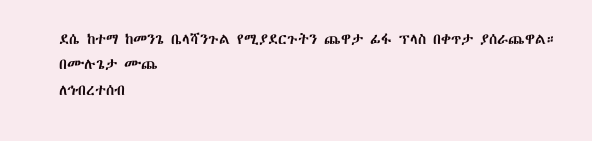ደሴ ከተማ ከመንጌ ቤላሻንጉል የሚያደርጉትን ጨዋታ ፊፋ ፕላስ በቀጥታ ያሰራጨዋል።
በሙሉጌታ ሙጨ
ለኅብረተሰብ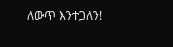ለውጥ እንተጋለን!